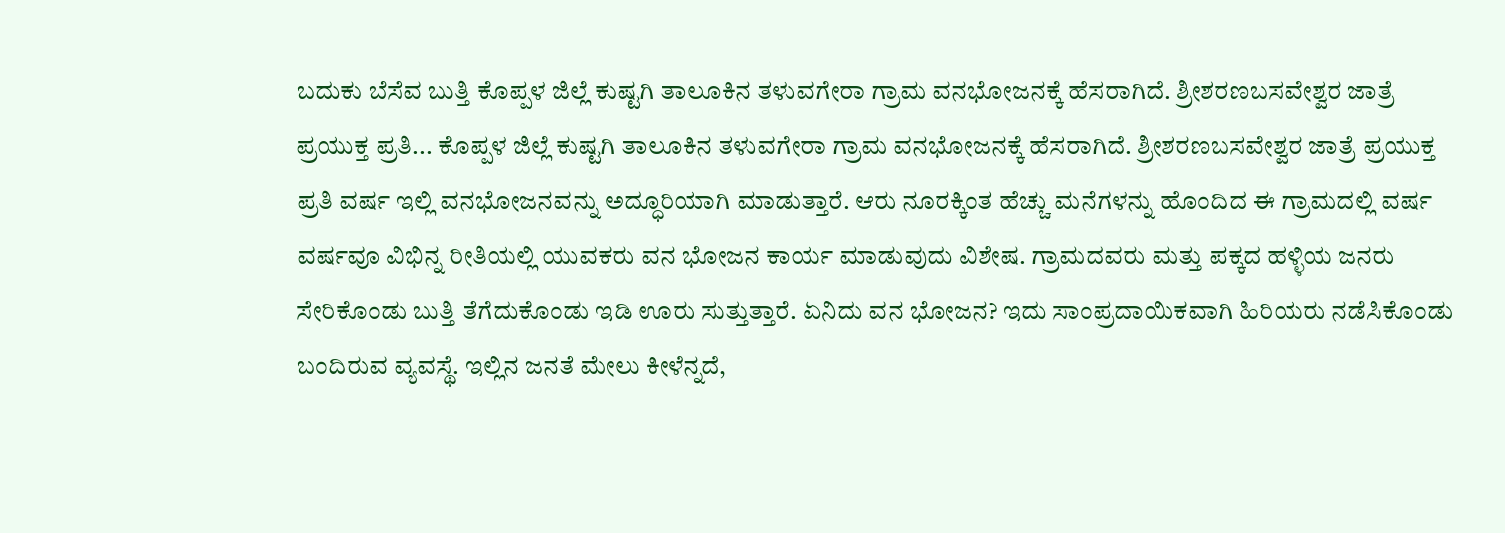ಬದುಕು ಬೆಸೆವ ಬುತ್ತಿ ಕೊಪ್ಪಳ ಜಿಲ್ಲೆ ಕುಷ್ಟಗಿ ತಾಲೂಕಿನ ತಳುವಗೇರಾ ಗ್ರಾಮ ವನಭೋಜನಕ್ಕೆ ಹೆಸರಾಗಿದೆ. ಶ್ರೀಶರಣಬಸವೇಶ್ವರ ಜಾತ್ರೆ ಪ್ರಯುಕ್ತ ಪ್ರತಿ... ಕೊಪ್ಪಳ ಜಿಲ್ಲೆ ಕುಷ್ಟಗಿ ತಾಲೂಕಿನ ತಳುವಗೇರಾ ಗ್ರಾಮ ವನಭೋಜನಕ್ಕೆ ಹೆಸರಾಗಿದೆ. ಶ್ರೀಶರಣಬಸವೇಶ್ವರ ಜಾತ್ರೆ ಪ್ರಯುಕ್ತ ಪ್ರತಿ ವರ್ಷ ಇಲ್ಲಿ ವನಭೋಜನವನ್ನು ಅದ್ಧೂರಿಯಾಗಿ ಮಾಡುತ್ತಾರೆ. ಆರು ನೂರಕ್ಕಿಂತ ಹೆಚ್ಚು ಮನೆಗಳನ್ನು ಹೊಂದಿದ ಈ ಗ್ರಾಮದಲ್ಲಿ ವರ್ಷ ವರ್ಷವೂ ವಿಭಿನ್ನ ರೀತಿಯಲ್ಲಿ ಯುವಕರು ವನ ಭೋಜನ ಕಾರ್ಯ ಮಾಡುವುದು ವಿಶೇಷ. ಗ್ರಾಮದವರು ಮತ್ತು ಪಕ್ಕದ ಹಳ್ಳಿಯ ಜನರು ಸೇರಿಕೊಂಡು ಬುತ್ತಿ ತೆಗೆದುಕೊಂಡು ಇಡಿ ಊರು ಸುತ್ತುತ್ತಾರೆ. ಏನಿದು ವನ ಭೋಜನ? ಇದು ಸಾಂಪ್ರದಾಯಿಕವಾಗಿ ಹಿರಿಯರು ನಡೆಸಿಕೊಂಡು ಬಂದಿರುವ ವ್ಯವಸ್ಥೆ. ಇಲ್ಲಿನ ಜನತೆ ಮೇಲು ಕೀಳೆನ್ನದೆ,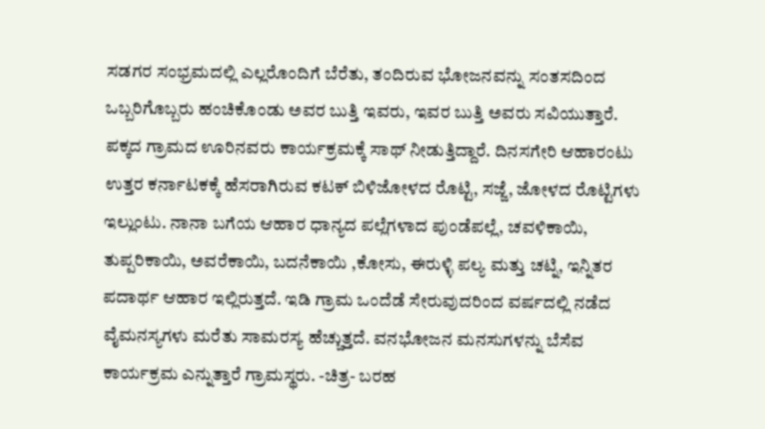ಸಡಗರ ಸಂಭ್ರಮದಲ್ಲಿ ಎಲ್ಲರೊಂದಿಗೆ ಬೆರೆತು, ತಂದಿರುವ ಭೋಜನವನ್ನು ಸಂತಸದಿಂದ ಒಬ್ಬರಿಗೊಬ್ಬರು ಹಂಚಿಕೊಂಡು ಅವರ ಬುತ್ತಿ ಇವರು, ಇವರ ಬುತ್ತಿ ಅವರು ಸವಿಯುತ್ತಾರೆ. ಪಕ್ಕದ ಗ್ರಾಮದ ಊರಿನವರು ಕಾರ್ಯಕ್ರಮಕ್ಕೆ ಸಾಥ್ ನೀಡುತ್ತಿದ್ದಾರೆ. ದಿನಸಗೇರಿ ಆಹಾರಂಟು ಉತ್ತರ ಕರ್ನಾಟಕಕ್ಕೆ ಹೆಸರಾಗಿರುವ ಕಟಕ್ ಬಿಳಿಜೋಳದ ರೊಟ್ಟಿ, ಸಜ್ಜೆ, ಜೋಳದ ರೊಟ್ಟಿಗಳು ಇಲ್ಲುಂಟು. ನಾನಾ ಬಗೆಯ ಆಹಾರ ಧಾನ್ಯದ ಪಲ್ಲೆಗಳಾದ ಪುಂಡೆಪಲ್ಲೆ, ಚವಳಿಕಾಯಿ, ತುಪ್ಪರಿಕಾಯಿ, ಅವರೆಕಾಯಿ, ಬದನೆಕಾಯಿ ,ಕೋಸು, ಈರುಳ್ಳಿ ಪಲ್ಯ ಮತ್ತು ಚಟ್ನಿ, ಇನ್ನಿತರ ಪದಾರ್ಥ ಆಹಾರ ಇಲ್ಲಿರುತ್ತದೆ. ಇಡಿ ಗ್ರಾಮ ಒಂದೆಡೆ ಸೇರುವುದರಿಂದ ವರ್ಷದಲ್ಲಿ ನಡೆದ ವೈಮನಸ್ಯಗಳು ಮರೆತು ಸಾಮರಸ್ಯ ಹೆಚ್ಚುತ್ತದೆ. ವನಭೋಜನ ಮನಸುಗಳನ್ನು ಬೆಸೆವ ಕಾರ್ಯಕ್ರಮ ಎನ್ನುತ್ತಾರೆ ಗ್ರಾಮಸ್ಥರು. -ಚಿತ್ರ- ಬರಹ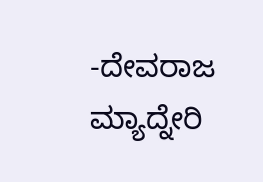-ದೇವರಾಜ ಮ್ಯಾದ್ನೇರಿ